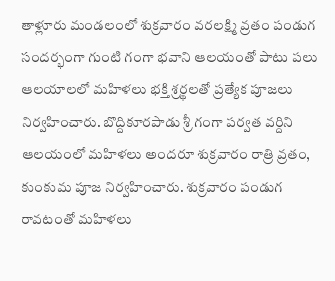తాళ్లూరు మండలంలో శుక్రవారం వరలక్ష్మి వ్రతం పండుగ సందర్భంగా గుంటి గంగా భవాని ఆలయంతో పాటు పలు ఆలయాలలో మహిళలు భక్తి శ్రర్థలతో ప్రత్యేక పూజలు నిర్వహించారు. బొద్దికూరపాడు శ్రీ గంగా పర్వత వర్దిని ఆలయంలో మహిళలు అందరూ శుక్రవారం రాత్రి వ్రతం, కుంకుమ పూజ నిర్వహించారు. శుక్రవారం పండుగ రావటంతో మహిళలు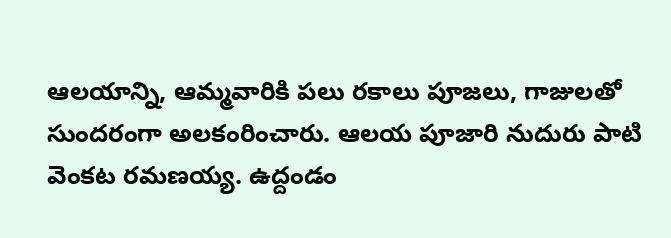ఆలయాన్ని, ఆమ్మవారికి పలు రకాలు పూజలు, గాజులతో సుందరంగా అలకంరించారు. ఆలయ పూజారి నుదురు పాటి వెంకట రమణయ్య. ఉద్దండం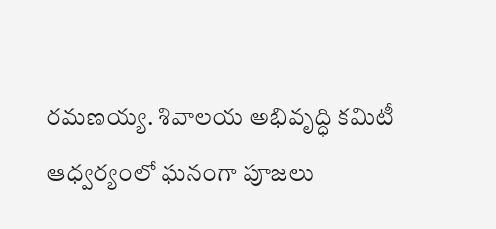రమణయ్య. శివాలయ అభివృద్ధి కమిటీ ఆధ్వర్యంలో ఘనంగా పూజలు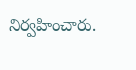నిర్వహించారు.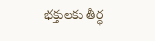భక్తులకు తీర్ధ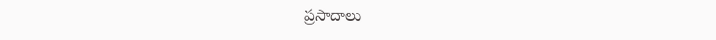ప్రసాదాలు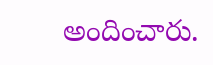అందించారు.